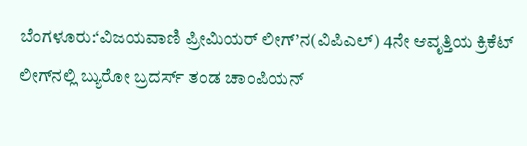ಬೆಂಗಳೂರು:‘ವಿಜಯವಾಣಿ ಪ್ರೀಮಿಯರ್ ಲೀಗ್’ನ(ವಿಪಿಎಲ್) 4ನೇ ಆವೃತ್ತಿಯ ಕ್ರಿಕೆಟ್ ಲೀಗ್‌ನಲ್ಲಿ ಬ್ಯುರೋ ಬ್ರದರ್ಸ್‌ ತಂಡ ಚಾಂಪಿಯನ್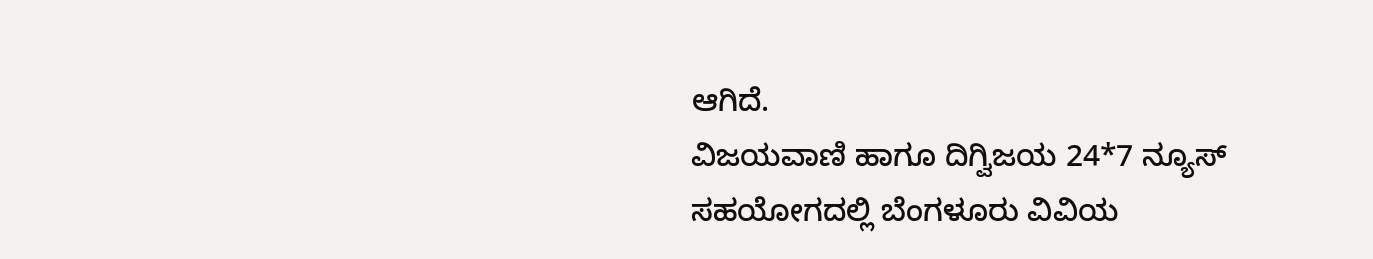ಆಗಿದೆ.
ವಿಜಯವಾಣಿ ಹಾಗೂ ದಿಗ್ವಿಜಯ 24*7 ನ್ಯೂಸ್ ಸಹಯೋಗದಲ್ಲಿ ಬೆಂಗಳೂರು ವಿವಿಯ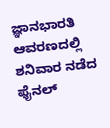ಜ್ಞಾನಭಾರತಿ ಆವರಣದಲ್ಲಿ ಶನಿವಾರ ನಡೆದ ಫೈನಲ್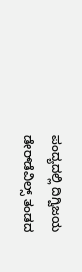ಪಂದ್ಯದಲ್ಲಿ ದಿಗ್ವಿಜಯ ಡೇರ್‌ಡೆವಿಲ್ಸ್ ತಂಡದ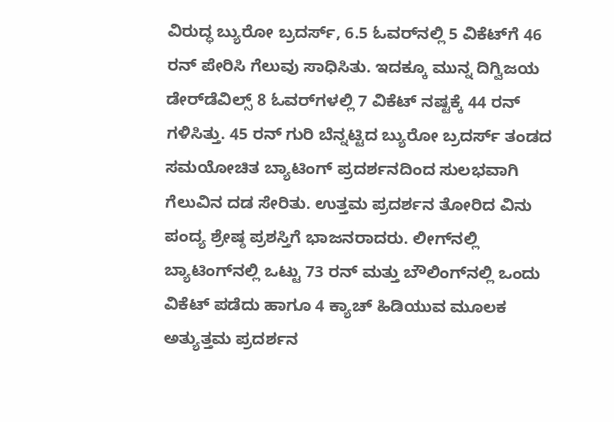ವಿರುದ್ಧ ಬ್ಯುರೋ ಬ್ರದರ್ಸ್‌, 6.5 ಓವರ್‌ನಲ್ಲಿ 5 ವಿಕೆಟ್‌ಗೆ 46 ರನ್ ಪೇರಿಸಿ ಗೆಲುವು ಸಾಧಿಸಿತು. ಇದಕ್ಕೂ ಮುನ್ನ ದಿಗ್ವಿಜಯ ಡೇರ್‌ಡೆವಿಲ್ಸ್ 8 ಓವರ್‌ಗಳಲ್ಲಿ 7 ವಿಕೆಟ್ ನಷ್ಟಕ್ಕೆ 44 ರನ್ ಗಳಿಸಿತ್ತು. 45 ರನ್ ಗುರಿ ಬೆನ್ನಟ್ಟಿದ ಬ್ಯುರೋ ಬ್ರದರ್ಸ್‌ ತಂಡದ ಸಮಯೋಚಿತ ಬ್ಯಾಟಿಂಗ್ ಪ್ರದರ್ಶನದಿಂದ ಸುಲಭವಾಗಿ ಗೆಲುವಿನ ದಡ ಸೇರಿತು. ಉತ್ತಮ ಪ್ರದರ್ಶನ ತೋರಿದ ವಿನು ಪಂದ್ಯ ಶ್ರೇಷ್ಠ ಪ್ರಶಸ್ತಿಗೆ ಭಾಜನರಾದರು. ಲೀಗ್‌ನಲ್ಲಿ ಬ್ಯಾಟಿಂಗ್‌ನಲ್ಲಿ ಒಟ್ಟು 73 ರನ್ ಮತ್ತು ಬೌಲಿಂಗ್‌ನಲ್ಲಿ ಒಂದು ವಿಕೆಟ್ ಪಡೆದು ಹಾಗೂ 4 ಕ್ಯಾಚ್ ಹಿಡಿಯುವ ಮೂಲಕ ಅತ್ಯುತ್ತಮ ಪ್ರದರ್ಶನ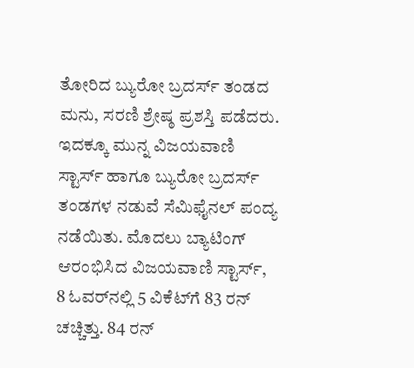ತೋರಿದ ಬ್ಯುರೋ ಬ್ರದರ್ಸ್‌ ತಂಡದ ಮನು, ಸರಣಿ ಶ್ರೇಷ್ಠ ಪ್ರಶಸ್ತಿ ಪಡೆದರು.
ಇದಕ್ಕೂ ಮುನ್ನ ವಿಜಯವಾಣಿ ಸ್ಟಾರ್ಸ್‌ ಹಾಗೂ ಬ್ಯುರೋ ಬ್ರದರ್ಸ್‌ ತಂಡಗಳ ನಡುವೆ ಸೆಮಿಫೈನಲ್ ಪಂದ್ಯ ನಡೆಯಿತು. ಮೊದಲು ಬ್ಯಾಟಿಂಗ್ ಆರಂಭಿಸಿದ ವಿಜಯವಾಣಿ ಸ್ಟಾರ್ಸ್‌, 8 ಓವರ್‌ನಲ್ಲಿ 5 ವಿಕೆಟ್‌ಗೆ 83 ರನ್ ಚಚ್ಚಿತ್ತು. 84 ರನ್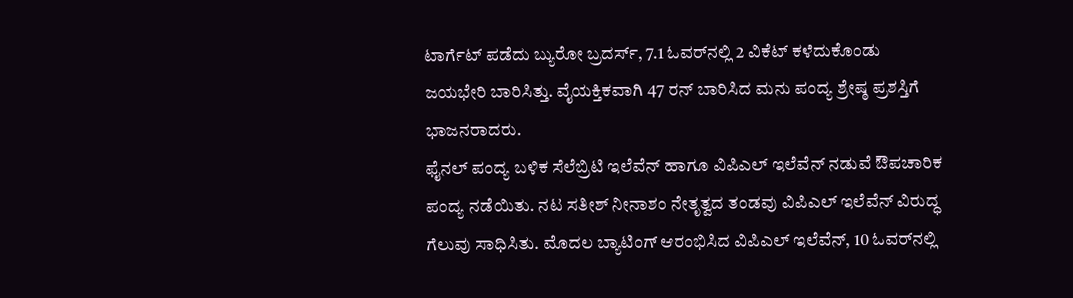ಟಾರ್ಗೆಟ್ ಪಡೆದು ಬ್ಯುರೋ ಬ್ರದರ್ಸ್‌, 7.1 ಓವರ್‌ನಲ್ಲಿ 2 ವಿಕೆಟ್ ಕಳೆದುಕೊಂಡು ಜಯಭೇರಿ ಬಾರಿಸಿತ್ತು. ವೈಯಕ್ತಿಕವಾಗಿ 47 ರನ್ ಬಾರಿಸಿದ ಮನು ಪಂದ್ಯ ಶ್ರೇಷ್ಠ ಪ್ರಶಸ್ತಿಗೆ ಭಾಜನರಾದರು.
ಫೈನಲ್ ಪಂದ್ಯ ಬಳಿಕ ಸೆಲೆಬ್ರಿಟಿ ಇಲೆವೆನ್ ಹಾಗೂ ವಿಪಿಎಲ್ ಇಲೆವೆನ್ ನಡುವೆ ಔಪಚಾರಿಕ ಪಂದ್ಯ ನಡೆಯಿತು. ನಟ ಸತೀಶ್ ನೀನಾಶಂ ನೇತೃತ್ವದ ತಂಡವು ವಿಪಿಎಲ್ ಇಲೆವೆನ್ ವಿರುದ್ಧ ಗೆಲುವು ಸಾಧಿಸಿತು. ಮೊದಲ ಬ್ಯಾಟಿಂಗ್ ಆರಂಭಿಸಿದ ವಿಪಿಎಲ್ ಇಲೆವೆನ್, 10 ಓವರ್‌ನಲ್ಲಿ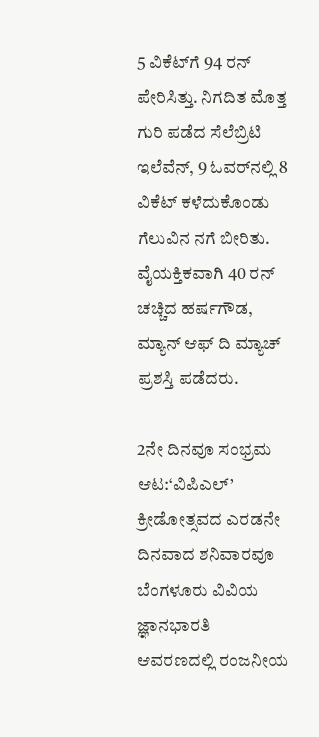5 ವಿಕೆಟ್‌ಗೆ 94 ರನ್ ಪೇರಿಸಿತ್ತು. ನಿಗದಿತ ಮೊತ್ತ ಗುರಿ ಪಡೆದ ಸೆಲೆಬ್ರಿಟಿ ಇಲೆವೆನ್, 9 ಓವರ್‌ನಲ್ಲಿ 8 ವಿಕೆಟ್ ಕಳೆದುಕೊಂಡು ಗೆಲುವಿನ ನಗೆ ಬೀರಿತು. ವೈಯಕ್ತಿಕವಾಗಿ 40 ರನ್ ಚಚ್ಚಿದ ಹರ್ಷಗೌಡ, ಮ್ಯಾನ್ ಆಫ್ ದಿ ಮ್ಯಾಚ್ ಪ್ರಶಸ್ತಿ ಪಡೆದರು.

2ನೇ ದಿನವೂ ಸಂಭ್ರಮ ಆಟ:‘ವಿಪಿಎಲ್’ ಕ್ರೀಡೋತ್ಸವದ ಎರಡನೇ ದಿನವಾದ ಶನಿವಾರವೂ ಬೆಂಗಳೂರು ವಿವಿಯ ಜ್ಞಾನಭಾರತಿ ಆವರಣದಲ್ಲಿ ರಂಜನೀಯ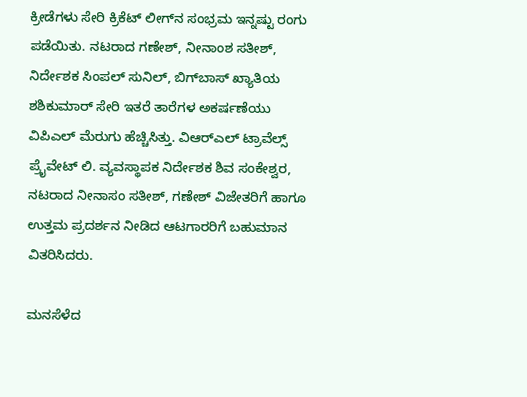ಕ್ರೀಡೆಗಳು ಸೇರಿ ಕ್ರಿಕೆಟ್ ಲೀಗ್‌ನ ಸಂಭ್ರಮ ಇನ್ನಷ್ಟು ರಂಗು ಪಡೆಯಿತು. ನಟರಾದ ಗಣೇಶ್, ನೀನಾಂಶ ಸತೀಶ್, ನಿರ್ದೇಶಕ ಸಿಂಪಲ್ ಸುನಿಲ್, ಬಿಗ್‌ಬಾಸ್ ಖ್ಯಾತಿಯ ಶಶಿಕುಮಾರ್ ಸೇರಿ ಇತರೆ ತಾರೆಗಳ ಅಕರ್ಷಣೆಯು ವಿಪಿಎಲ್ ಮೆರುಗು ಹೆಚ್ಚಿಸಿತ್ತು. ವಿಆರ್‌ಎಲ್ ಟ್ರಾವೆಲ್ಸ್ ಪ್ರೈವೇಟ್ ಲಿ. ವ್ಯವಸ್ಥಾಪಕ ನಿರ್ದೇಶಕ ಶಿವ ಸಂಕೇಶ್ವರ, ನಟರಾದ ನೀನಾಸಂ ಸತೀಶ್, ಗಣೇಶ್ ವಿಜೇತರಿಗೆ ಹಾಗೂ ಉತ್ತಮ ಪ್ರದರ್ಶನ ನೀಡಿದ ಆಟಗಾರರಿಗೆ ಬಹುಮಾನ ವಿತರಿಸಿದರು.

ಮನಸೆಳೆದ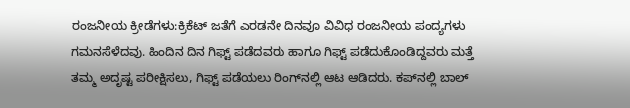ರಂಜನೀಯ ಕ್ರೀಡೆಗಳು:ಕ್ರಿಕೆಟ್ ಜತೆಗೆ ಎರಡನೇ ದಿನವೂ ವಿವಿಧ ರಂಜನೀಯ ಪಂದ್ಯಗಳು ಗಮನಸೆಳೆದವು. ಹಿಂದಿನ ದಿನ ಗಿಫ್ಟ್ ಪಡೆದವರು ಹಾಗೂ ಗಿಫ್ಟ್ ಪಡೆದುಕೊಂಡಿದ್ದವರು ಮತ್ತೆ ತಮ್ಮ ಅದೃಷ್ಟ ಪರೀಕ್ಷಿಸಲು, ಗಿಫ್ಟ್ ಪಡೆಯಲು ರಿಂಗ್‌ನಲ್ಲಿ ಆಟ ಆಡಿದರು. ಕಪ್‌ನಲ್ಲಿ ಬಾಲ್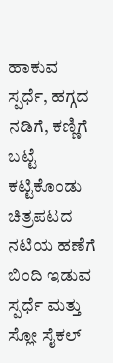ಹಾಕುವ ಸ್ಪರ್ಧೆ, ಹಗ್ಗದ ನಡಿಗೆ, ಕಣ್ಣಿಗೆ ಬಟ್ಟೆ ಕಟ್ಟಿಕೊಂಡು ಚಿತ್ರಪಟದ ನಟಿಯ ಹಣೆಗೆ ಬಿಂದಿ ಇಡುವ ಸ್ಪರ್ಧೆ ಮತ್ತು ಸ್ಲೋ ಸೈಕಲ್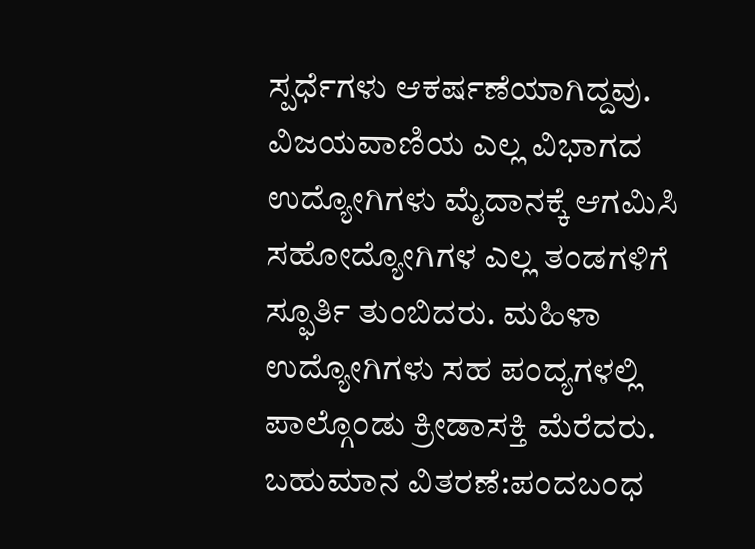ಸ್ಪರ್ಧೆಗಳು ಆಕರ್ಷಣೆಯಾಗಿದ್ದವು. ವಿಜಯವಾಣಿಯ ಎಲ್ಲ ವಿಭಾಗದ ಉದ್ಯೋಗಿಗಳು ಮೈದಾನಕ್ಕೆ ಆಗಮಿಸಿ ಸಹೋದ್ಯೋಗಿಗಳ ಎಲ್ಲ ತಂಡಗಳಿಗೆ ಸ್ಫೂರ್ತಿ ತುಂಬಿದರು. ಮಹಿಳಾ ಉದ್ಯೋಗಿಗಳು ಸಹ ಪಂದ್ಯಗಳಲ್ಲಿ ಪಾಲ್ಗೊಂಡು ಕ್ರೀಡಾಸಕ್ತಿ ಮೆರೆದರು.
ಬಹುಮಾನ ವಿತರಣೆ:ಪಂದಬಂಧ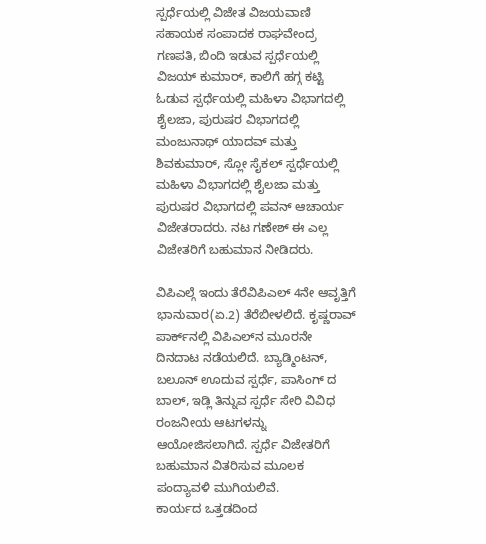ಸ್ಪರ್ಧೆಯಲ್ಲಿ ವಿಜೇತ ವಿಜಯವಾಣಿ ಸಹಾಯಕ ಸಂಪಾದಕ ರಾಘವೇಂದ್ರ ಗಣಪತಿ, ಬಿಂದಿ ಇಡುವ ಸ್ಪರ್ಧೆಯಲ್ಲಿ ವಿಜಯ್ ಕುಮಾರ್, ಕಾಲಿಗೆ ಹಗ್ಗ ಕಟ್ಟಿ ಓಡುವ ಸ್ಪರ್ಧೆಯಲ್ಲಿ ಮಹಿಳಾ ವಿಭಾಗದಲ್ಲಿ ಶೈಲಜಾ, ಪುರುಷರ ವಿಭಾಗದಲ್ಲಿ ಮಂಜುನಾಥ್ ಯಾದವ್ ಮತ್ತು ಶಿವಕುಮಾರ್, ಸ್ಲೋ ಸೈಕಲ್ ಸ್ಪರ್ಧೆಯಲ್ಲಿ ಮಹಿಳಾ ವಿಭಾಗದಲ್ಲಿ ಶೈಲಜಾ ಮತ್ತು ಪುರುಷರ ವಿಭಾಗದಲ್ಲಿ ಪವನ್ ಆಚಾರ್ಯ ವಿಜೇತರಾದರು. ನಟ ಗಣೇಶ್ ಈ ಎಲ್ಲ ವಿಜೇತರಿಗೆ ಬಹುಮಾನ ನೀಡಿದರು.

ವಿಪಿಎಲ್ಗೆ ಇಂದು ತೆರೆವಿಪಿಎಲ್ 4ನೇ ಆವೃತ್ತಿಗೆ ಭಾನುವಾರ(ಏ.2) ತೆರೆಬೀಳಲಿದೆ. ಕೃಷ್ಣರಾವ್ ಪಾರ್ಕ್‌ನಲ್ಲಿ ವಿಪಿಎಲ್‌ನ ಮೂರನೇ ದಿನದಾಟ ನಡೆಯಲಿದೆ. ಬ್ಯಾಡ್ಮಿಂಟನ್, ಬಲೂನ್ ಊದುವ ಸ್ಪರ್ಧೆ, ಪಾಸಿಂಗ್ ದ ಬಾಲ್, ಇಡ್ಲಿ ತಿನ್ನುವ ಸ್ಪರ್ಧೆ ಸೇರಿ ವಿವಿಧ ರಂಜನೀಯ ಆಟಗಳನ್ನು ಆಯೋಜಿಸಲಾಗಿದೆ. ಸ್ಪರ್ಧೆ ವಿಜೇತರಿಗೆ ಬಹುಮಾನ ವಿತರಿಸುವ ಮೂಲಕ ಪಂದ್ಯಾವಳಿ ಮುಗಿಯಲಿವೆ.
ಕಾರ್ಯದ ಒತ್ತಡದಿಂದ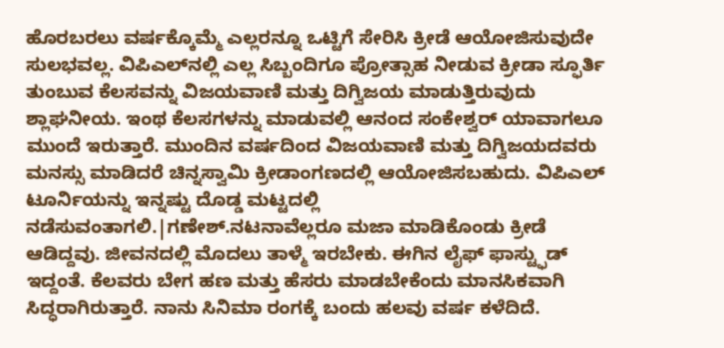ಹೊರಬರಲು ವರ್ಷಕ್ಕೊಮ್ಮೆ ಎಲ್ಲರನ್ನೂ ಒಟ್ಟಿಗೆ ಸೇರಿಸಿ ಕ್ರೀಡೆ ಆಯೋಜಿಸುವುದೇ ಸುಲಭವಲ್ಲ. ವಿಪಿಎಲ್‌ನಲ್ಲಿ ಎಲ್ಲ ಸಿಬ್ಬಂದಿಗೂ ಪ್ರೋತ್ಸಾಹ ನೀಡುವ ಕ್ರೀಡಾ ಸ್ಫೂರ್ತಿ ತುಂಬುವ ಕೆಲಸವನ್ನು ವಿಜಯವಾಣಿ ಮತ್ತು ದಿಗ್ವಿಜಯ ಮಾಡುತ್ತಿರುವುದು ಶ್ಲಾಘನೀಯ. ಇಂಥ ಕೆಲಸಗಳನ್ನು ಮಾಡುವಲ್ಲಿ ಆನಂದ ಸಂಕೇಶ್ವರ್ ಯಾವಾಗಲೂ ಮುಂದೆ ಇರುತ್ತಾರೆ. ಮುಂದಿನ ವರ್ಷದಿಂದ ವಿಜಯವಾಣಿ ಮತ್ತು ದಿಗ್ವಿಜಯದವರು ಮನಸ್ಸು ಮಾಡಿದರೆ ಚಿನ್ನಸ್ವಾಮಿ ಕ್ರೀಡಾಂಗಣದಲ್ಲಿ ಆಯೋಜಿಸಬಹುದು. ವಿಪಿಎಲ್ ಟೂರ್ನಿಯನ್ನು ಇನ್ನಷ್ಟು ದೊಡ್ಡ ಮಟ್ಟದಲ್ಲಿ ನಡೆಸುವಂತಾಗಲಿ.|ಗಣೇಶ್.ನಟನಾವೆಲ್ಲರೂ ಮಜಾ ಮಾಡಿಕೊಂಡು ಕ್ರೀಡೆ ಆಡಿದ್ದವು. ಜೀವನದಲ್ಲಿ ಮೊದಲು ತಾಳ್ಮೆ ಇರಬೇಕು. ಈಗಿನ ಲೈಫ್ ಫಾಸ್ಟ್ಫುಡ್ ಇದ್ದಂತೆ. ಕೆಲವರು ಬೇಗ ಹಣ ಮತ್ತು ಹೆಸರು ಮಾಡಬೇಕೆಂದು ಮಾನಸಿಕವಾಗಿ ಸಿದ್ಧರಾಗಿರುತ್ತಾರೆ. ನಾನು ಸಿನಿಮಾ ರಂಗಕ್ಕೆ ಬಂದು ಹಲವು ವರ್ಷ ಕಳೆದಿದೆ.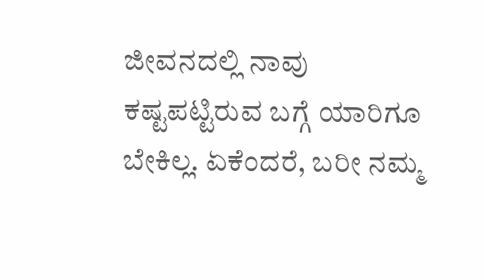ಜೀವನದಲ್ಲಿ ನಾವು ಕಷ್ಟಪಟ್ಟಿರುವ ಬಗ್ಗೆ ಯಾರಿಗೂ ಬೇಕಿಲ್ಲ. ಏಕೆಂದರೆ, ಬರೀ ನಮ್ಮ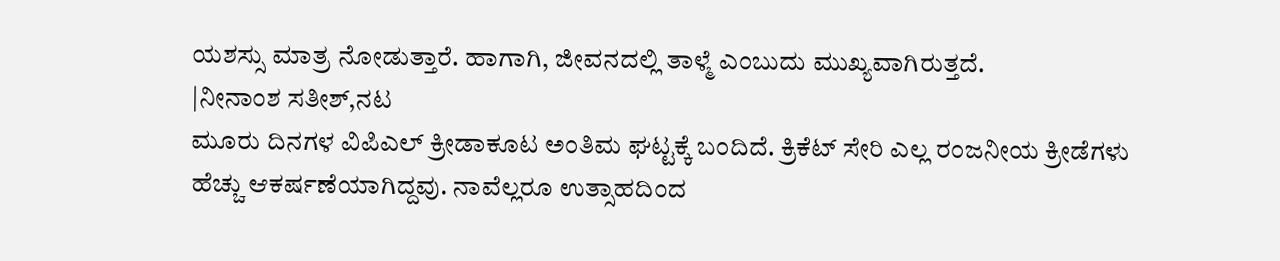ಯಶಸ್ಸು ಮಾತ್ರ ನೋಡುತ್ತಾರೆ. ಹಾಗಾಗಿ, ಜೀವನದಲ್ಲಿ ತಾಳ್ಮೆ ಎಂಬುದು ಮುಖ್ಯವಾಗಿರುತ್ತದೆ.
|ನೀನಾಂಶ ಸತೀಶ್,ನಟ
ಮೂರು ದಿನಗಳ ವಿಪಿಎಲ್ ಕ್ರೀಡಾಕೂಟ ಅಂತಿಮ ಘಟ್ಟಕ್ಕೆ ಬಂದಿದೆ. ಕ್ರಿಕೆಟ್ ಸೇರಿ ಎಲ್ಲ ರಂಜನೀಯ ಕ್ರೀಡೆಗಳು ಹೆಚ್ಚು ಆಕರ್ಷಣೆಯಾಗಿದ್ದವು. ನಾವೆಲ್ಲರೂ ಉತ್ಸಾಹದಿಂದ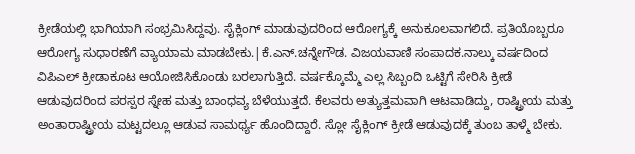ಕ್ರೀಡೆಯಲ್ಲಿ ಭಾಗಿಯಾಗಿ ಸಂಭ್ರಮಿಸಿದ್ದವು. ಸೈಕ್ಲಿಂಗ್ ಮಾಡುವುದರಿಂದ ಆರೋಗ್ಯಕ್ಕೆ ಅನುಕೂಲವಾಗಲಿದೆ. ಪ್ರತಿಯೊಬ್ಬರೂ ಆರೋಗ್ಯ ಸುಧಾರಣೆಗೆ ವ್ಯಾಯಾಮ ಮಾಡಬೇಕು.|ಕೆ.ಎನ್.ಚನ್ನೇಗೌಡ. ವಿಜಯವಾಣಿ ಸಂಪಾದಕ.ನಾಲ್ಕು ವರ್ಷದಿಂದ ವಿಪಿಎಲ್ ಕ್ರೀಡಾಕೂಟ ಆಯೋಜಿಸಿಕೊಂಡು ಬರಲಾಗುತ್ತಿದೆ. ವರ್ಷಕ್ಕೊಮ್ಮೆ ಎಲ್ಲ ಸಿಬ್ಬಂದಿ ಒಟ್ಟಿಗೆ ಸೇರಿಸಿ ಕ್ರೀಡೆ ಆಡುವುದರಿಂದ ಪರಸ್ಪರ ಸ್ನೇಹ ಮತ್ತು ಬಾಂಧವ್ಯ ಬೆಳೆಯುತ್ತದೆ. ಕೆಲವರು ಅತ್ಯುತ್ತಮವಾಗಿ ಆಟವಾಡಿದ್ದು, ರಾಷ್ಟ್ರೀಯ ಮತ್ತು ಅಂತಾರಾಷ್ಟ್ರೀಯ ಮಟ್ಟದಲ್ಲೂ ಆಡುವ ಸಾಮರ್ಥ್ಯ ಹೊಂದಿದ್ದಾರೆ. ಸ್ಲೋ ಸೈಕ್ಲಿಂಗ್ ಕ್ರೀಡೆ ಆಡುವುದಕ್ಕೆ ತುಂಬ ತಾಳ್ಮೆ ಬೇಕು.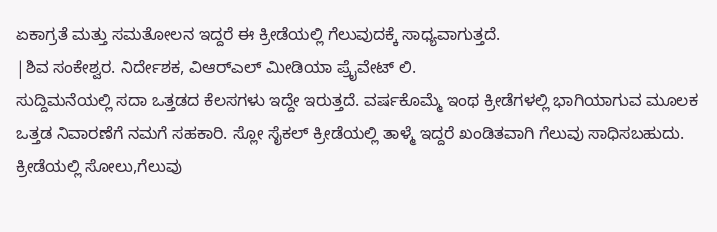ಏಕಾಗ್ರತೆ ಮತ್ತು ಸಮತೋಲನ ಇದ್ದರೆ ಈ ಕ್ರೀಡೆಯಲ್ಲಿ ಗೆಲುವುದಕ್ಕೆ ಸಾಧ್ಯವಾಗುತ್ತದೆ.
|ಶಿವ ಸಂಕೇಶ್ವರ. ನಿರ್ದೇಶಕ, ವಿಆರ್‌ಎಲ್ ಮೀಡಿಯಾ ಪ್ರೈವೇಟ್ ಲಿ.
ಸುದ್ದಿಮನೆಯಲ್ಲಿ ಸದಾ ಒತ್ತಡದ ಕೆಲಸಗಳು ಇದ್ದೇ ಇರುತ್ತದೆ. ವರ್ಷಕೊಮ್ಮೆ ಇಂಥ ಕ್ರೀಡೆಗಳಲ್ಲಿ ಭಾಗಿಯಾಗುವ ಮೂಲಕ ಒತ್ತಡ ನಿವಾರಣೆಗೆ ನಮಗೆ ಸಹಕಾರಿ. ಸ್ಲೋ ಸೈಕಲ್ ಕ್ರೀಡೆಯಲ್ಲಿ ತಾಳ್ಮೆ ಇದ್ದರೆ ಖಂಡಿತವಾಗಿ ಗೆಲುವು ಸಾಧಿಸಬಹುದು. ಕ್ರೀಡೆಯಲ್ಲಿ ಸೋಲು,ಗೆಲುವು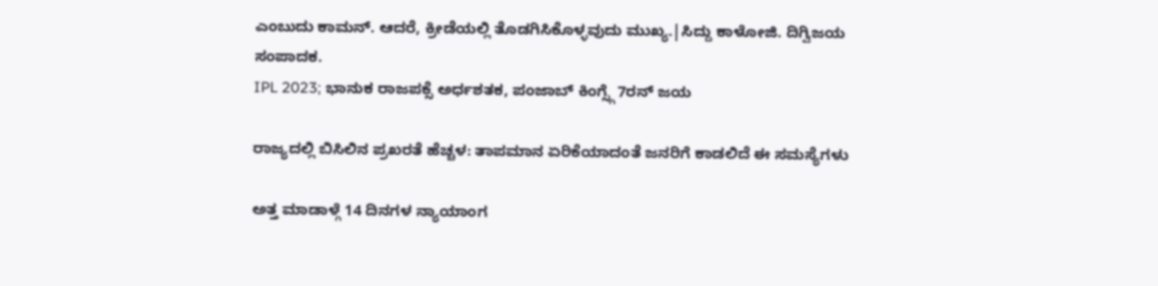ಎಂಬುದು ಕಾಮನ್. ಆದರೆ, ಕ್ರೀಡೆಯಲ್ಲಿ ತೊಡಗಿಸಿಕೊಳ್ಳವುದು ಮುಖ್ಯ.|ಸಿದ್ದು ಕಾಳೋಜಿ. ದಿಗ್ವಿಜಯ ಸಂಪಾದಕ.
IPL 2023; ಭಾನುಕ ರಾಜಪಕ್ಸೆ ಅರ್ಧಶತಕ, ಪಂಜಾಬ್ ಕಿಂಗ್ಸ್ಗೆ 7ರನ್ ಜಯ

ರಾಜ್ಯದಲ್ಲಿ ಬಿಸಿಲಿನ ಪ್ರಖರತೆ ಹೆಚ್ಚಳ: ತಾಪಮಾನ ಏರಿಕೆಯಾದಂತೆ ಜನರಿಗೆ ಕಾಡಲಿದೆ ಈ ಸಮಸ್ಯೆಗಳು

ಅತ್ತ ಮಾಡಾಳ್ಗೆ 14 ದಿನಗಳ ನ್ಯಾಯಾಂಗ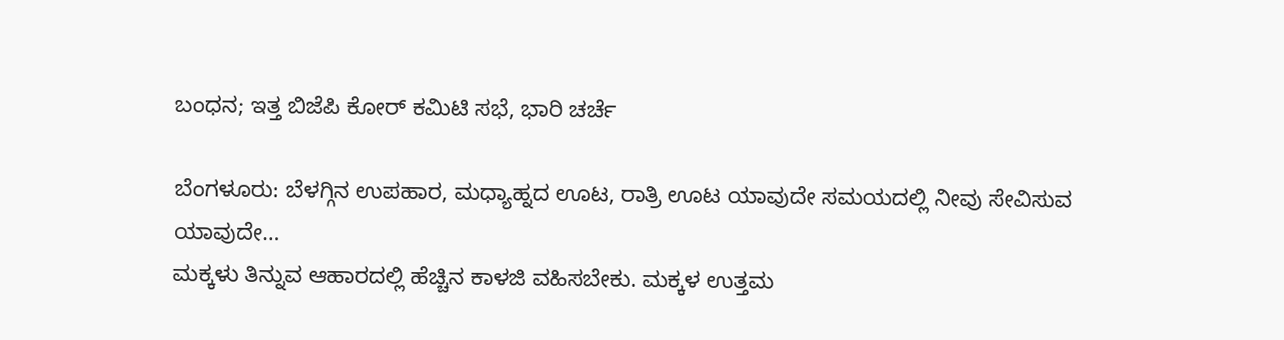ಬಂಧನ; ಇತ್ತ ಬಿಜೆಪಿ ಕೋರ್ ಕಮಿಟಿ ಸಭೆ, ಭಾರಿ ಚರ್ಚೆ

ಬೆಂಗಳೂರು: ಬೆಳಗ್ಗಿನ ಉಪಹಾರ, ಮಧ್ಯಾಹ್ನದ ಊಟ, ರಾತ್ರಿ ಊಟ ಯಾವುದೇ ಸಮಯದಲ್ಲಿ ನೀವು ಸೇವಿಸುವ ಯಾವುದೇ…
ಮಕ್ಕಳು ತಿನ್ನುವ ಆಹಾರದಲ್ಲಿ ಹೆಚ್ಚಿನ ಕಾಳಜಿ ವಹಿಸಬೇಕು. ಮಕ್ಕಳ ಉತ್ತಮ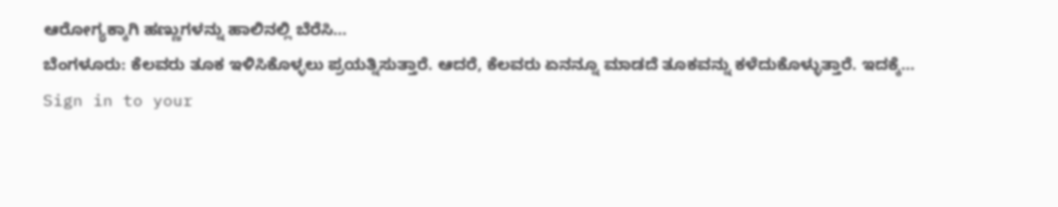ಆರೋಗ್ಯಕ್ಕಾಗಿ ಹಣ್ಣುಗಳನ್ನು ಹಾಲಿನಲ್ಲಿ ಬೆರೆಸಿ…
ಬೆಂಗಳೂರು: ಕೆಲವರು ತೂಕ ಇಳಿಸಿಕೊಳ್ಳಲು ಪ್ರಯತ್ನಿಸುತ್ತಾರೆ. ಆದರೆ, ಕೆಲವರು ಏನನ್ನೂ ಮಾಡದೆ ತೂಕವನ್ನು ಕಳೆದುಕೊಳ್ಳುತ್ತಾರೆ. ಇದಕ್ಕೆ…
Sign in to your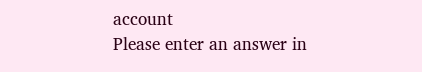account
Please enter an answer in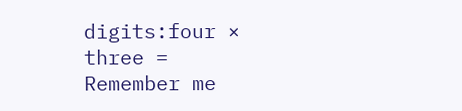digits:four × three =
Remember me